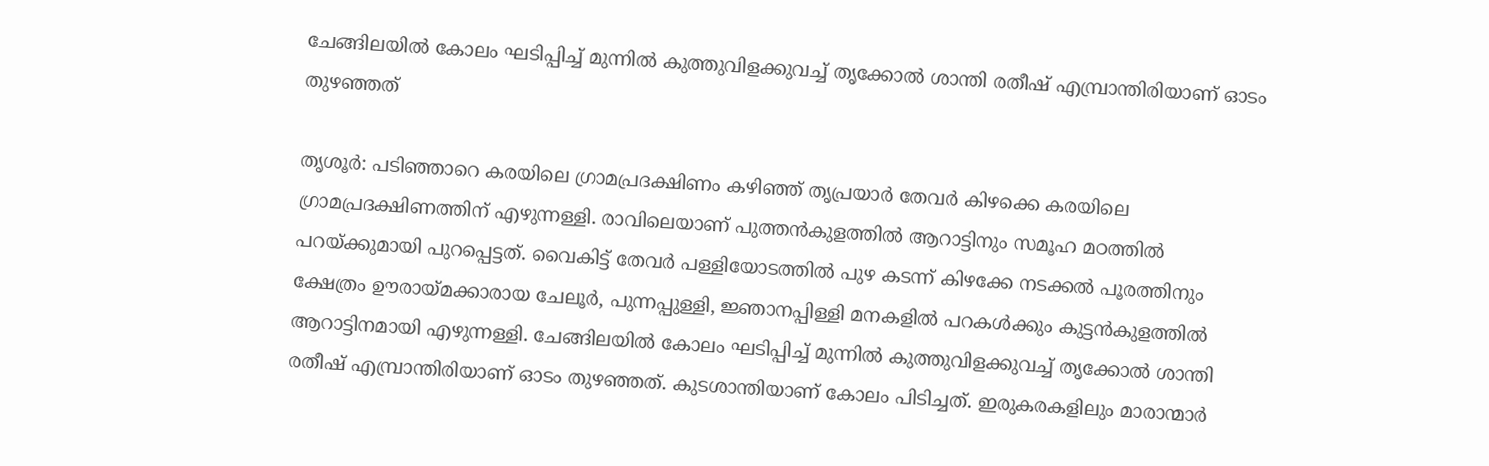ചേങ്ങിലയില്‍ കോലം ഘടിപ്പിച്ച് മുന്നില്‍ കുത്തുവിളക്കുവച്ച് തൃക്കോല്‍ ശാന്തി രതീഷ് എമ്പ്രാന്തിരിയാണ് ഓടം തുഴഞ്ഞത്

തൃശൂര്‍: പടിഞ്ഞാറെ കരയിലെ ഗ്രാമപ്രദക്ഷിണം കഴിഞ്ഞ് തൃപ്രയാര്‍ തേവര്‍ കിഴക്കെ കരയിലെ ഗ്രാമപ്രദക്ഷിണത്തിന് എഴുന്നള്ളി. രാവിലെയാണ് പുത്തന്‍കുളത്തില്‍ ആറാട്ടിനും സമൂഹ മഠത്തില്‍ പറയ്ക്കുമായി പുറപ്പെട്ടത്. വൈകിട്ട് തേവര്‍ പള്ളിയോടത്തില്‍ പുഴ കടന്ന് കിഴക്കേ നടക്കല്‍ പൂരത്തിനും ക്ഷേത്രം ഊരായ്മക്കാരായ ചേലൂര്‍, പുന്നപ്പുള്ളി, ജ്ഞാനപ്പിള്ളി മനകളില്‍ പറകള്‍ക്കും കുട്ടന്‍കുളത്തില്‍ ആറാട്ടിനമായി എഴുന്നള്ളി. ചേങ്ങിലയില്‍ കോലം ഘടിപ്പിച്ച് മുന്നില്‍ കുത്തുവിളക്കുവച്ച് തൃക്കോല്‍ ശാന്തി രതീഷ് എമ്പ്രാന്തിരിയാണ് ഓടം തുഴഞ്ഞത്. കുടശാന്തിയാണ് കോലം പിടിച്ചത്. ഇരുകരകളിലും മാരാന്മാര്‍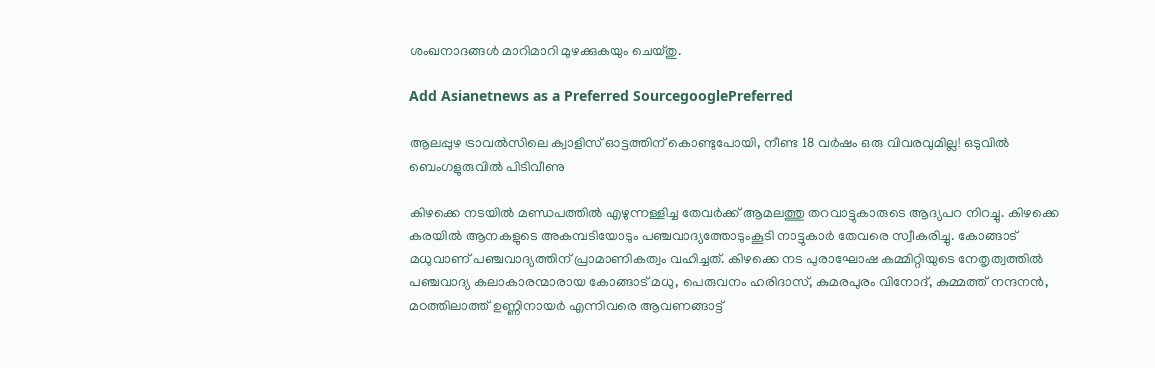ശംഖനാദങ്ങള്‍ മാറിമാറി മുഴക്കുകയും ചെയ്തു.

Add Asianetnews as a Preferred SourcegooglePreferred

ആലപ്പുഴ ട്രാവൽസിലെ ക്വാളിസ് ഓട്ടത്തിന് കൊണ്ടുപോയി, നീണ്ട 18 വ‍ർഷം ഒരു വിവരവുമില്ല! ഒടുവിൽ ബെംഗളുരുവിൽ പിടിവീണു

കിഴക്കെ നടയില്‍ മണ്ഡപത്തില്‍ എഴുന്നള്ളിച്ച തേവര്‍ക്ക് ആമലത്തു തറവാട്ടുകാരുടെ ആദ്യപറ നിറച്ചു. കിഴക്കെ കരയില്‍ ആനകളുടെ അകമ്പടിയോടും പഞ്ചവാദ്യത്തോടുംകൂടി നാട്ടുകാര്‍ തേവരെ സ്വീകരിച്ചു. കോങ്ങാട് മധുവാണ് പഞ്ചവാദ്യത്തിന് പ്രാമാണികത്വം വഹിച്ചത്. കിഴക്കെ നട പുരാഘോഷ കമ്മിറ്റിയുടെ നേതൃത്വത്തില്‍ പഞ്ചവാദ്യ കലാകാരന്മാരായ കോങ്ങാട് മധു, പെരുവനം ഹരിദാസ്, കുമരപുരം വിനോദ്, കുമ്മത്ത് നന്ദനന്‍, മഠത്തിലാത്ത് ഉണ്ണിനായര്‍ എന്നിവരെ ആവണങ്ങാട്ട്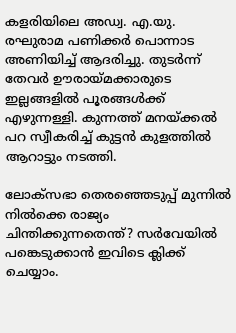കളരിയിലെ അഡ്വ. എ.യു. രഘുരാമ പണിക്കര്‍ പൊന്നാട അണിയിച്ച് ആദരിച്ചു. തുടര്‍ന്ന് തേവര്‍ ഊരായ്മക്കാരുടെ ഇല്ലങ്ങളില്‍ പൂരങ്ങള്‍ക്ക് എഴുന്നള്ളി. കുന്നത്ത് മനയ്ക്കല്‍ പറ സ്വീകരിച്ച് കുട്ടന്‍ കുളത്തില്‍ ആറാട്ടും നടത്തി.

ലോക്‌സഭാ തെരഞ്ഞെടുപ്പ് മുന്നില്‍ നില്‍ക്കെ രാജ്യം ചിന്തിക്കുന്നതെന്ത്? സര്‍വേയില്‍ പങ്കെടുക്കാന്‍ ഇവിടെ ക്ലിക്ക് ചെയ്യാം.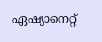ഏഷ്യാനെറ്റ്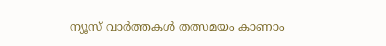ന്യൂസ് വാർത്തകൾ തത്സമയം കാണാം